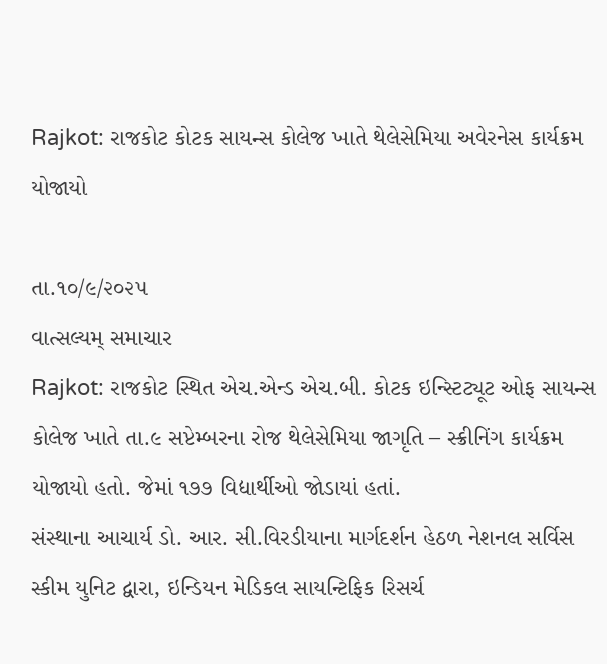Rajkot: રાજકોટ કોટક સાયન્સ કોલેજ ખાતે થેલેસેમિયા અવેરનેસ કાર્યક્રમ યોજાયો

તા.૧૦/૯/૨૦૨૫
વાત્સલ્યમ્ સમાચાર
Rajkot: રાજકોટ સ્થિત એચ.એન્ડ એચ.બી. કોટક ઇન્સ્ટિટ્યૂટ ઓફ સાયન્સ કોલેજ ખાતે તા.૯ સપ્ટેમ્બરના રોજ થેલેસેમિયા જાગૃતિ – સ્ક્રીનિંગ કાર્યક્રમ યોજાયો હતો. જેમાં ૧૭૭ વિદ્યાર્થીઓ જોડાયાં હતાં.
સંસ્થાના આચાર્ય ડો. આર. સી.વિરડીયાના માર્ગદર્શન હેઠળ નેશનલ સર્વિસ સ્કીમ યુનિટ દ્વારા, ઇન્ડિયન મેડિકલ સાયન્ટિફિક રિસર્ચ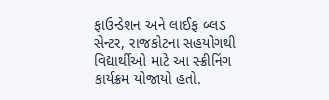ફાઉન્ડેશન અને લાઈફ બ્લડ સેન્ટર, રાજકોટના સહયોગથી વિદ્યાર્થીઓ માટે આ સ્ક્રીનિંગ કાર્યક્રમ યોજાયો હતો.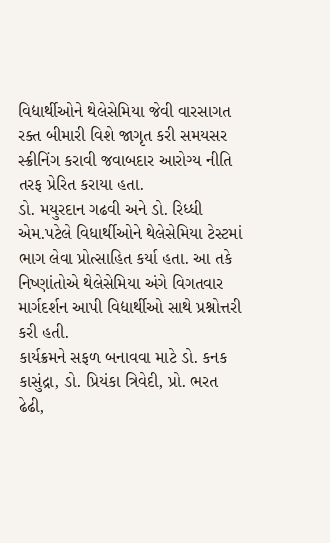વિદ્યાર્થીઓને થેલેસેમિયા જેવી વારસાગત રક્ત બીમારી વિશે જાગૃત કરી સમયસર સ્ક્રીનિંગ કરાવી જવાબદાર આરોગ્ય નીતિ તરફ પ્રેરિત કરાયા હતા.
ડો. મયુરદાન ગઢવી અને ડો. રિધ્ધી એમ.પટેલે વિધાર્થીઓને થેલેસેમિયા ટેસ્ટમાં ભાગ લેવા પ્રોત્સાહિત કર્યા હતા. આ તકે નિષ્ણાંતોએ થેલેસેમિયા અંગે વિગતવાર માર્ગદર્શન આપી વિદ્યાર્થીઓ સાથે પ્રશ્નોત્તરી કરી હતી.
કાર્યક્રમને સફળ બનાવવા માટે ડો. કનક કાસુંદ્રા, ડો. પ્રિયંકા ત્રિવેદી, પ્રો. ભરત ઢેઢી,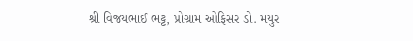શ્રી વિજયભાઈ ભટ્ટ, પ્રોગ્રામ ઓફિસર ડો. મયુર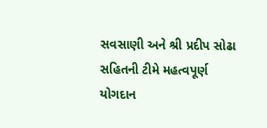સવસાણી અને શ્રી પ્રદીપ સોઢા સહિતની ટીમે મહત્વપૂર્ણ યોગદાન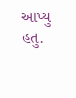આપ્યુ હતુ.